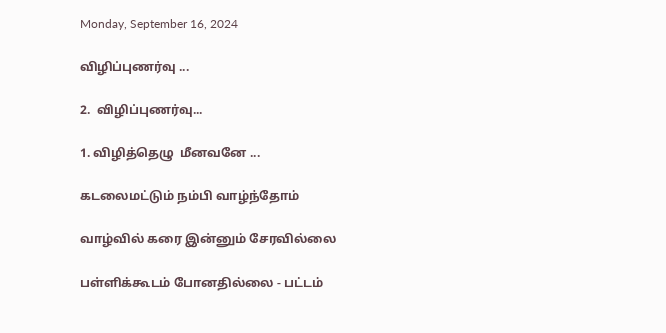Monday, September 16, 2024

விழிப்புணர்வு ...

2.  விழிப்புணர்வு...

1. விழித்தெழு  மீனவனே ...

கடலைமட்டும் நம்பி வாழ்ந்தோம்

வாழ்வில் கரை இன்னும் சேரவில்லை

பள்ளிக்கூடம் போனதில்லை - பட்டம்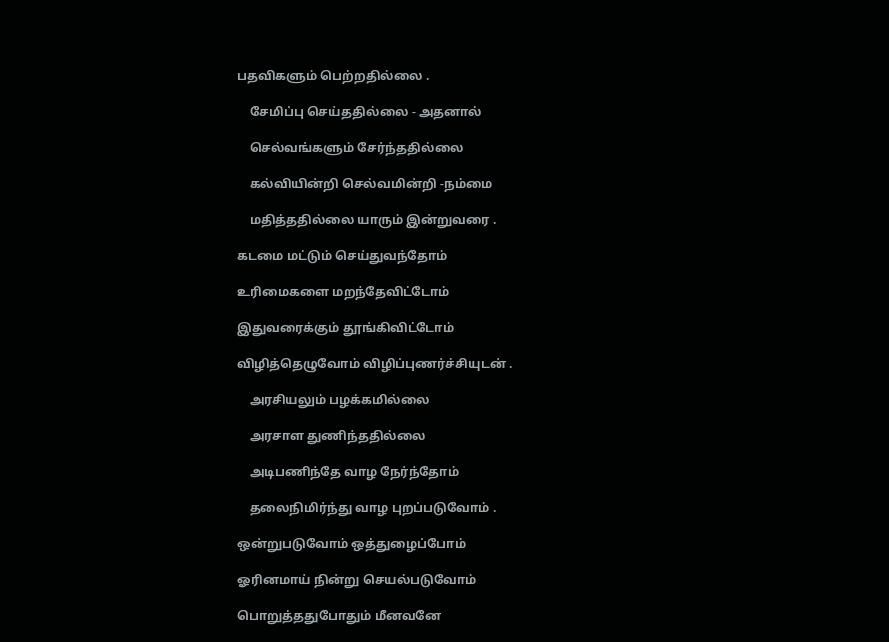பதவிகளும் பெற்றதில்லை .

    சேமிப்பு செய்ததில்லை - அதனால்

    செல்வங்களும் சேர்ந்ததில்லை

    கல்வியின்றி செல்வமின்றி -நம்மை

    மதித்ததில்லை யாரும் இன்றுவரை .

கடமை மட்டும் செய்துவந்தோம்

உரிமைகளை மறந்தேவிட்டோம்

இதுவரைக்கும் தூங்கிவிட்டோம்

விழித்தெழுவோம் விழிப்புணர்ச்சியுடன் .

    அரசியலும் பழக்கமில்லை

    அரசாள துணிந்ததில்லை

    அடிபணிந்தே வாழ நேர்ந்தோம்

    தலைநிமிர்ந்து வாழ புறப்படுவோம் .

ஒன்றுபடுவோம் ஒத்துழைப்போம்

ஓரினமாய் நின்று செயல்படுவோம்

பொறுத்ததுபோதும் மீனவனே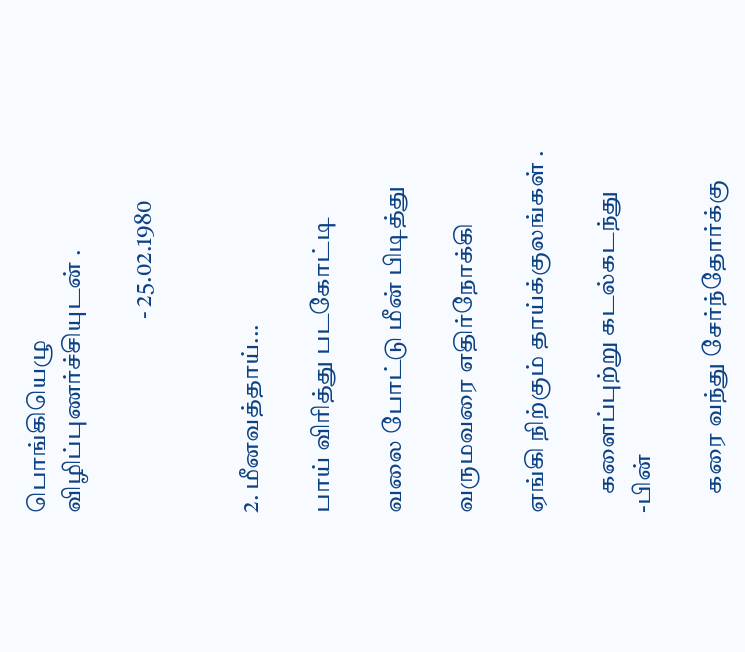பொங்கியெழு விழிப்புணர்ச்சியுடன் .

                                        - 25.02.1980


2. மீனவத்தாய்...

பாய் விரித்து படகோட்டி

வலை போட்டு மீன் பிடித்து

வருமவரை எதிர்நோக்கி

ஏங்கி நிற்கும் தாய்க்குலங்கள் .

    களைப்புற்று கடல்கடந்து -பின்

    கரை வந்து சேர்ந்தோர்க்கு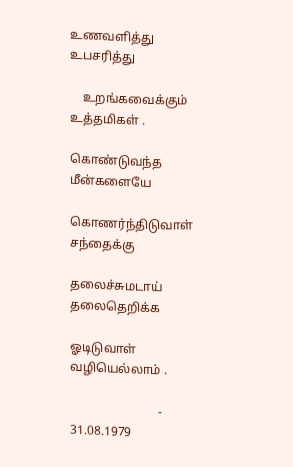உணவளித்து உபசரித்து

    உறங்கவைக்கும் உத்தமிகள் .

கொண்டுவந்த மீன்களையே

கொணர்ந்திடுவாள் சந்தைக்கு

தலைச்சுமடாய் தலைதெறிக்க

ஓடிடுவாள் வழியெல்லாம் .

                            - 31.08.1979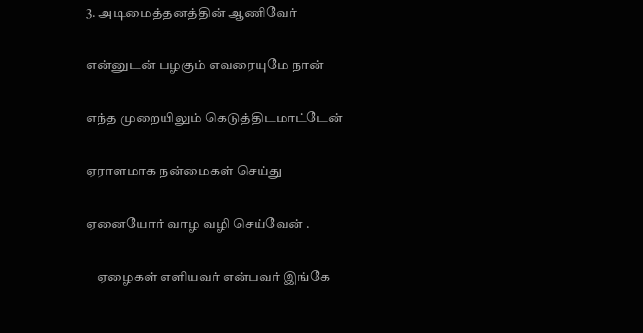3. அடிமைத்தனத்தின் ஆணிவேர்

என்னுடன் பழகும் எவரையுமே நான்

எந்த முறையிலும் கெடுத்திடமாட்டேன்

ஏராளமாக நன்மைகள் செய்து

ஏனையோர் வாழ வழி செய்வேன் .

    ஏழைகள் எளியவர் என்பவர் இங்கே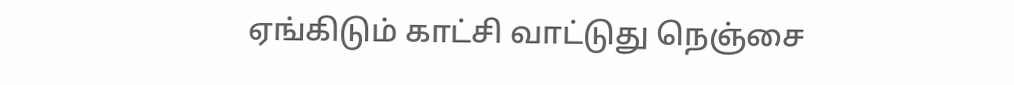ஏங்கிடும் காட்சி வாட்டுது நெஞ்சை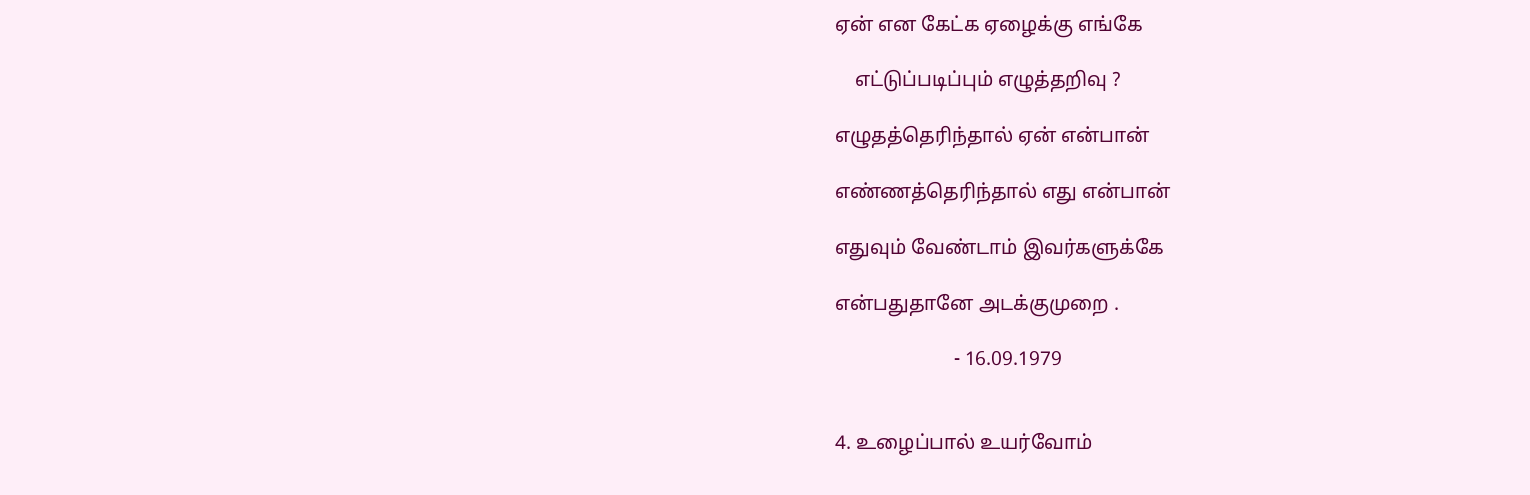ஏன் என கேட்க ஏழைக்கு எங்கே

    எட்டுப்படிப்பும் எழுத்தறிவு ?

எழுதத்தெரிந்தால் ஏன் என்பான்

எண்ணத்தெரிந்தால் எது என்பான்

எதுவும் வேண்டாம் இவர்களுக்கே

என்பதுதானே அடக்குமுறை .

                        - 16.09.1979


4. உழைப்பால் உயர்வோம்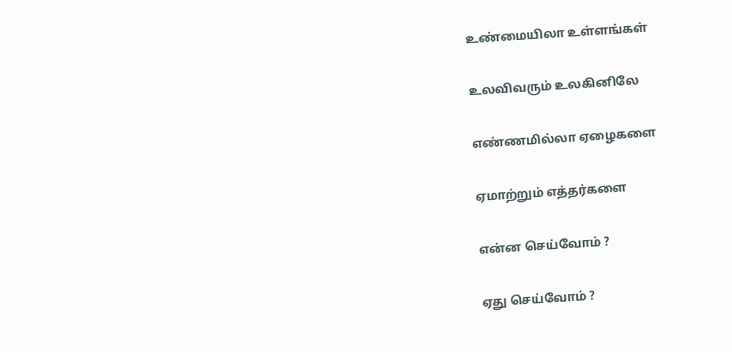உண்மையிலா உள்ளங்கள்

உலவிவரும் உலகினிலே

எண்ணமில்லா ஏழைகளை

ஏமாற்றும் எத்தர்களை

என்ன செய்வோம் ?

ஏது செய்வோம் ?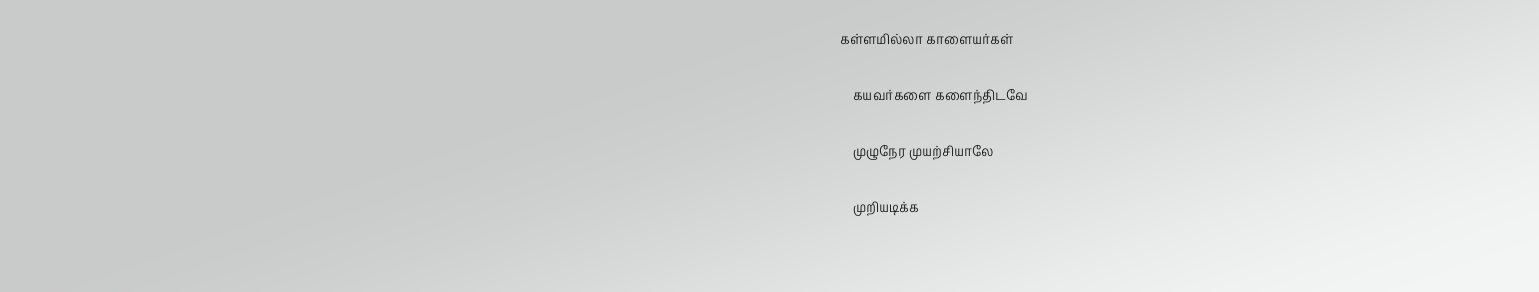கள்ளமில்லா காளையர்கள்

    கயவர்களை களைந்திடவே

    முழுநேர முயற்சியாலே

    முறியடிக்க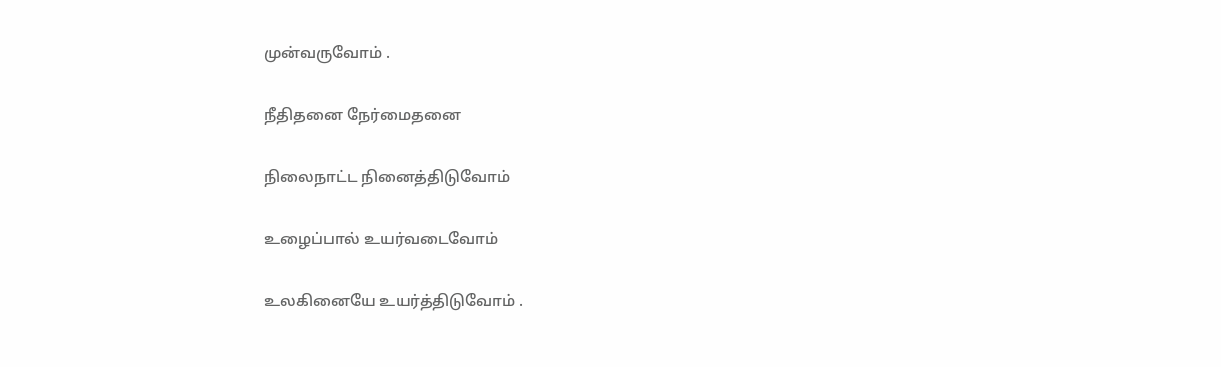முன்வருவோம் .

நீதிதனை நேர்மைதனை

நிலைநாட்ட நினைத்திடுவோம்

உழைப்பால் உயர்வடைவோம்

உலகினையே உயர்த்திடுவோம் .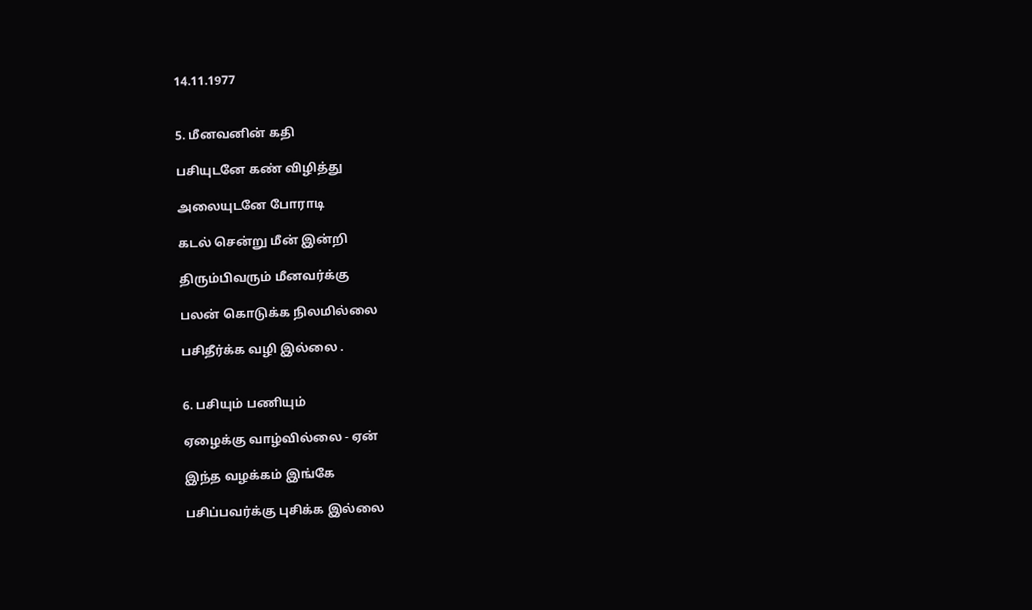14.11.1977


5. மீனவனின் கதி

பசியுடனே கண் விழித்து

அலையுடனே போராடி

கடல் சென்று மீன் இன்றி

திரும்பிவரும் மீனவர்க்கு

பலன் கொடுக்க நிலமில்லை

பசிதீர்க்க வழி இல்லை .


6. பசியும் பணியும்

ஏழைக்கு வாழ்வில்லை - ஏன்

இந்த வழக்கம் இங்கே

பசிப்பவர்க்கு புசிக்க இல்லை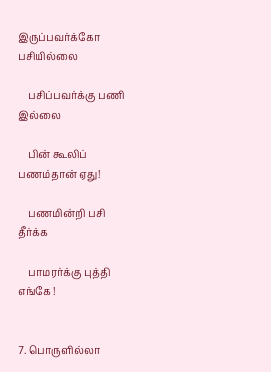இருப்பவர்க்கோ பசியில்லை

    பசிப்பவர்க்கு பணி இல்லை

    பின் கூலிப் பணம்தான் ஏது!

    பணமின்றி பசி தீர்க்க

    பாமரர்க்கு புத்தி எங்கே !


7. பொருளில்லா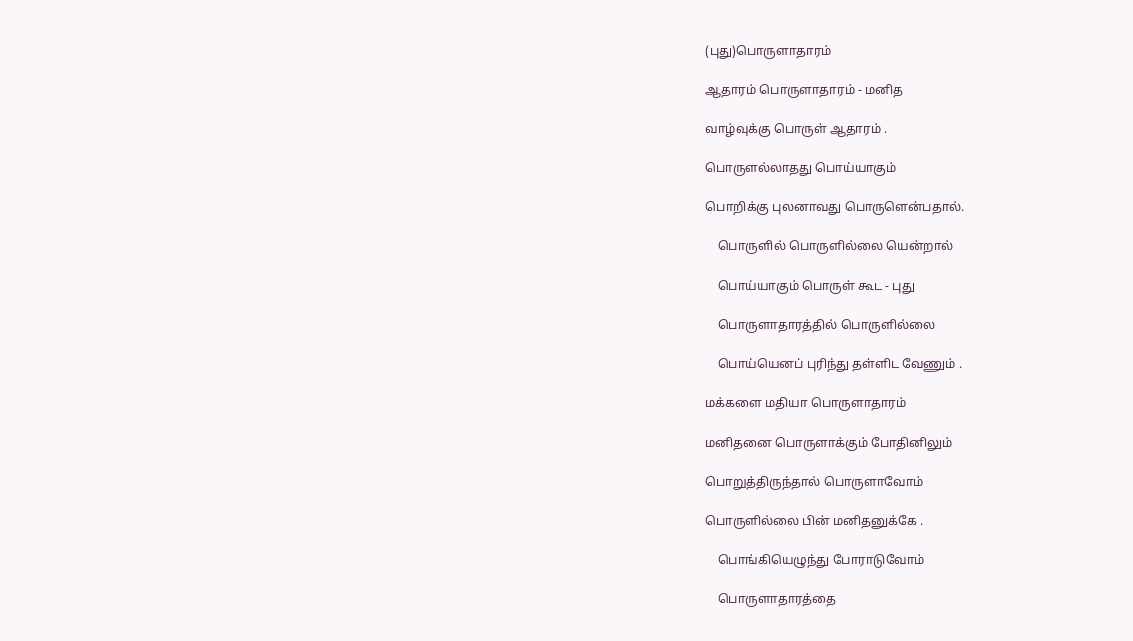(புது)பொருளாதாரம்

ஆதாரம் பொருளாதாரம் - மனித

வாழ்வுக்கு பொருள் ஆதாரம் .

பொருளல்லாதது பொய்யாகும்

பொறிக்கு புலனாவது பொருளென்பதால்.

    பொருளில் பொருளில்லை யென்றால்

    பொய்யாகும் பொருள் கூட - புது

    பொருளாதாரத்தில் பொருளில்லை

    பொய்யெனப் புரிந்து தள்ளிட வேணும் .

மக்களை மதியா பொருளாதாரம்

மனிதனை பொருளாக்கும் போதினிலும்

பொறுத்திருந்தால் பொருளாவோம்

பொருளில்லை பின் மனிதனுக்கே .

    பொங்கியெழுந்து போராடுவோம்

    பொருளாதாரத்தை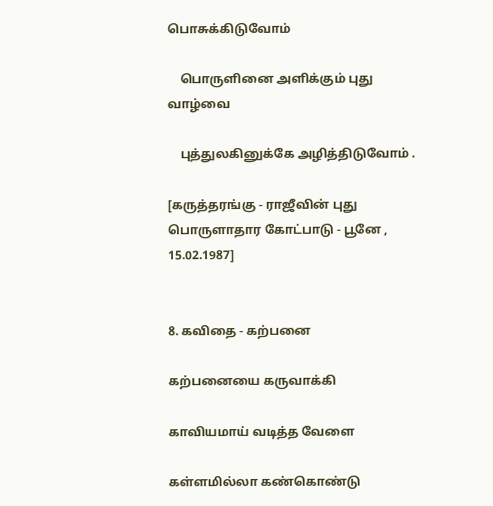பொசுக்கிடுவோம்

    பொருளினை அளிக்கும் புது வாழ்வை

    புத்துலகினுக்கே அழித்திடுவோம் .

[கருத்தரங்கு - ராஜீவின் புது பொருளாதார கோட்பாடு - பூனே ,  15.02.1987]


8. கவிதை - கற்பனை

கற்பனையை கருவாக்கி

காவியமாய் வடித்த வேளை

கள்ளமில்லா கண்கொண்டு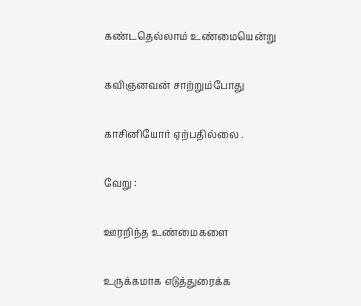கண்டதெல்லாம் உண்மையென்று

கவிஞனவன் சாற்றும்போது

காசினியோர் ஏற்பதில்லை .

வேறு :

ஊரறிந்த உண்மைகளை

உருக்கமாக எடுத்துரைக்க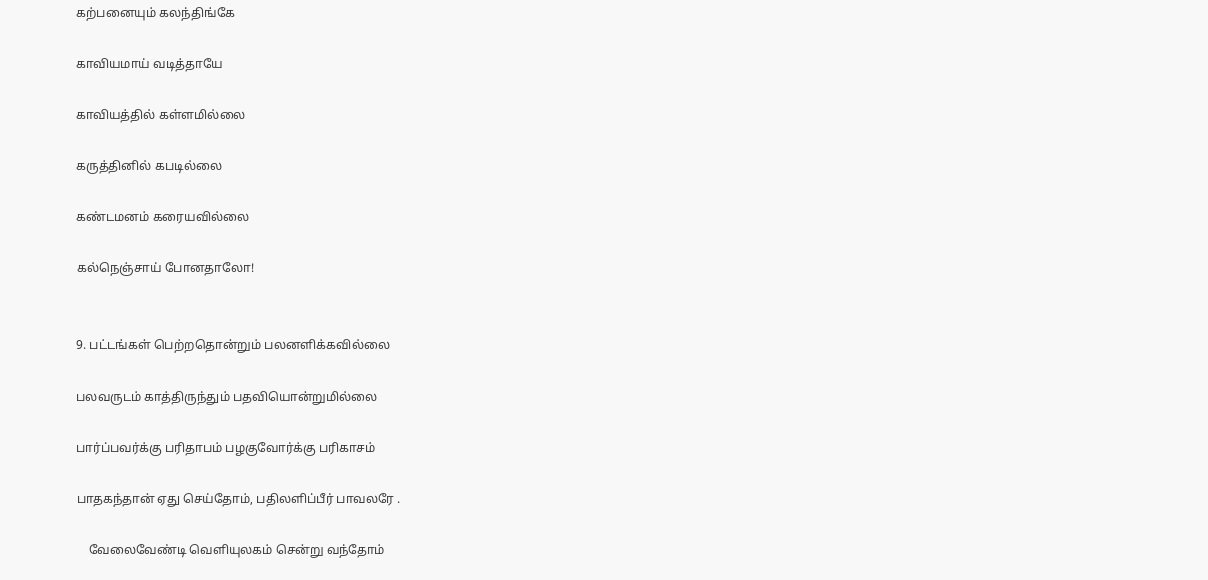கற்பனையும் கலந்திங்கே

காவியமாய் வடித்தாயே

காவியத்தில் கள்ளமில்லை

கருத்தினில் கபடில்லை

கண்டமனம் கரையவில்லை

கல்நெஞ்சாய் போனதாலோ!


9. பட்டங்கள் பெற்றதொன்றும் பலனளிக்கவில்லை

பலவருடம் காத்திருந்தும் பதவியொன்றுமில்லை

பார்ப்பவர்க்கு பரிதாபம் பழகுவோர்க்கு பரிகாசம்

பாதகந்தான் ஏது செய்தோம், பதிலளிப்பீர் பாவலரே .

    வேலைவேண்டி வெளியுலகம் சென்று வந்தோம்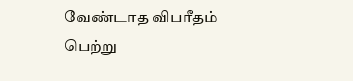வேண்டாத விபரீதம் பெற்று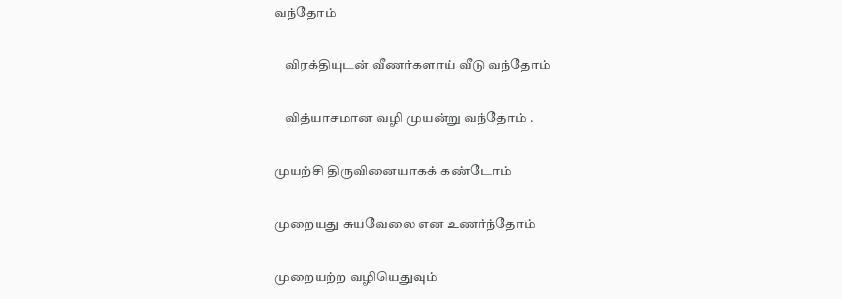வந்தோம்

    விரக்தியுடன் வீணர்களாய் வீடு வந்தோம்

    வித்யாசமான வழி முயன்று வந்தோம் .

முயற்சி திருவினையாகக் கண்டோம்

முறையது சுயவேலை என உணர்ந்தோம்

முறையற்ற வழியெதுவும்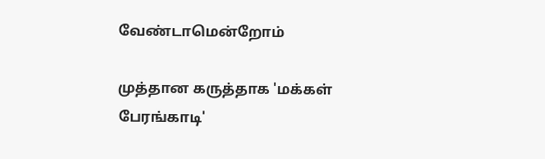வேண்டாமென்றோம்

முத்தான கருத்தாக 'மக்கள் பேரங்காடி'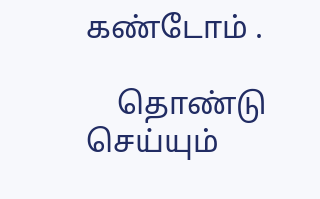கண்டோம் .

    தொண்டு செய்யும்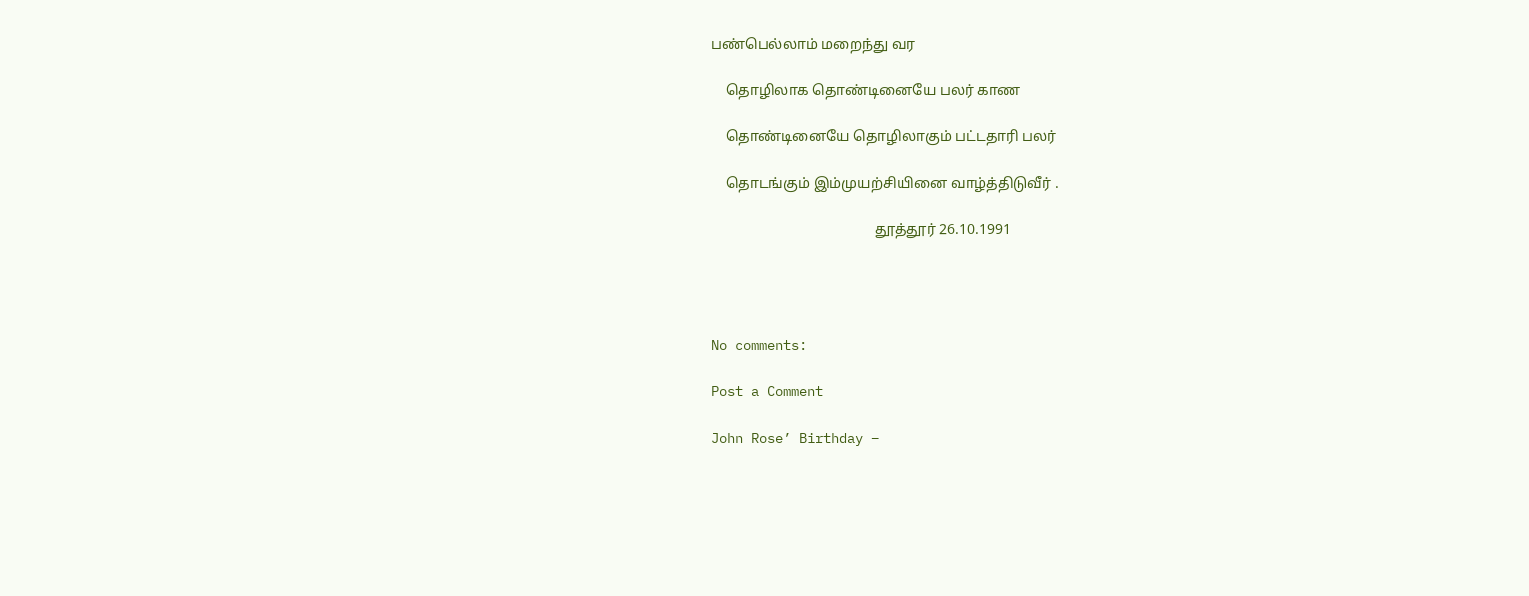பண்பெல்லாம் மறைந்து வர

    தொழிலாக தொண்டினையே பலர் காண

    தொண்டினையே தொழிலாகும் பட்டதாரி பலர்

    தொடங்கும் இம்முயற்சியினை வாழ்த்திடுவீர் .

                                             தூத்தூர் 26.10.1991




No comments:

Post a Comment

John Rose’ Birthday –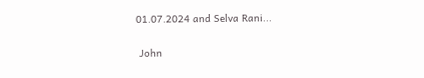01.07.2024 and Selva Rani...

 John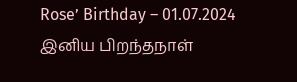Rose’ Birthday – 01.07.2024 இனிய பிறந்தநாள்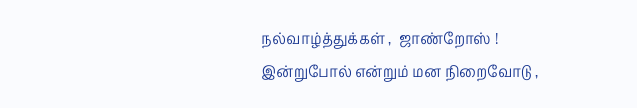நல்வாழ்த்துக்கள் ,  ஜாண்றோஸ் ! இன்றுபோல் என்றும் மன நிறைவோடு ,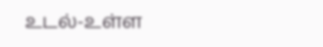உடல்-உள்ள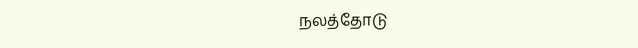நலத்தோடு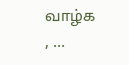வாழ்க , ...